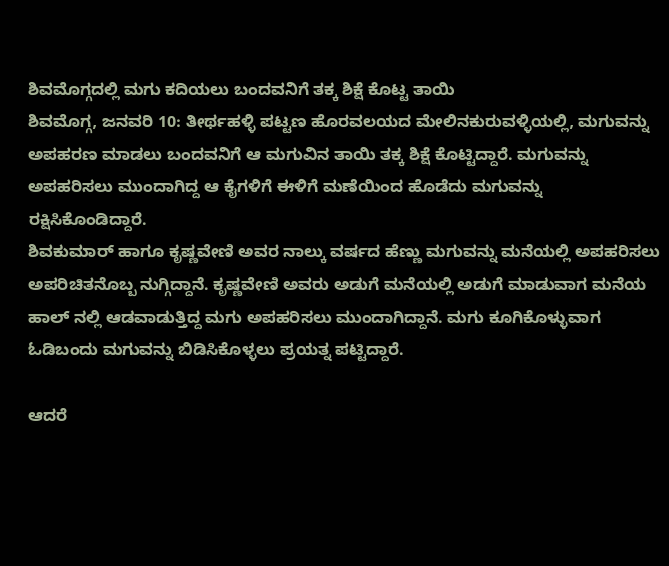ಶಿವಮೊಗ್ಗದಲ್ಲಿ ಮಗು ಕದಿಯಲು ಬಂದವನಿಗೆ ತಕ್ಕ ಶಿಕ್ಷೆ ಕೊಟ್ಟ ತಾಯಿ
ಶಿವಮೊಗ್ಗ, ಜನವರಿ 10: ತೀರ್ಥಹಳ್ಳಿ ಪಟ್ಟಣ ಹೊರವಲಯದ ಮೇಲಿನಕುರುವಳ್ಳಿಯಲ್ಲಿ, ಮಗುವನ್ನು ಅಪಹರಣ ಮಾಡಲು ಬಂದವನಿಗೆ ಆ ಮಗುವಿನ ತಾಯಿ ತಕ್ಕ ಶಿಕ್ಷೆ ಕೊಟ್ಟಿದ್ದಾರೆ. ಮಗುವನ್ನು ಅಪಹರಿಸಲು ಮುಂದಾಗಿದ್ದ ಆ ಕೈಗಳಿಗೆ ಈಳಿಗೆ ಮಣೆಯಿಂದ ಹೊಡೆದು ಮಗುವನ್ನು ರಕ್ಷಿಸಿಕೊಂಡಿದ್ದಾರೆ.
ಶಿವಕುಮಾರ್ ಹಾಗೂ ಕೃಷ್ಣವೇಣಿ ಅವರ ನಾಲ್ಕು ವರ್ಷದ ಹೆಣ್ಣು ಮಗುವನ್ನು ಮನೆಯಲ್ಲಿ ಅಪಹರಿಸಲು ಅಪರಿಚಿತನೊಬ್ಬ ನುಗ್ಗಿದ್ದಾನೆ. ಕೃಷ್ಣವೇಣಿ ಅವರು ಅಡುಗೆ ಮನೆಯಲ್ಲಿ ಅಡುಗೆ ಮಾಡುವಾಗ ಮನೆಯ ಹಾಲ್ ನಲ್ಲಿ ಆಡವಾಡುತ್ತಿದ್ದ ಮಗು ಅಪಹರಿಸಲು ಮುಂದಾಗಿದ್ದಾನೆ. ಮಗು ಕೂಗಿಕೊಳ್ಳುವಾಗ ಓಡಿಬಂದು ಮಗುವನ್ನು ಬಿಡಿಸಿಕೊಳ್ಳಲು ಪ್ರಯತ್ನ ಪಟ್ಟಿದ್ದಾರೆ.

ಆದರೆ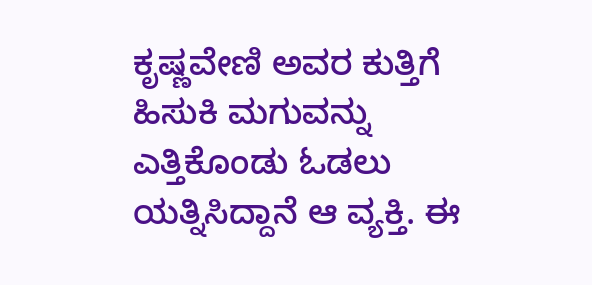ಕೃಷ್ಣವೇಣಿ ಅವರ ಕುತ್ತಿಗೆ ಹಿಸುಕಿ ಮಗುವನ್ನು ಎತ್ತಿಕೊಂಡು ಓಡಲು ಯತ್ನಿಸಿದ್ದಾನೆ ಆ ವ್ಯಕ್ತಿ. ಈ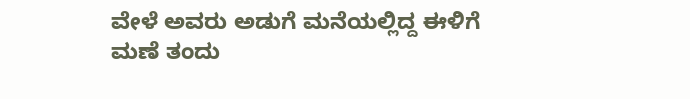ವೇಳೆ ಅವರು ಅಡುಗೆ ಮನೆಯಲ್ಲಿದ್ದ ಈಳಿಗೆ ಮಣೆ ತಂದು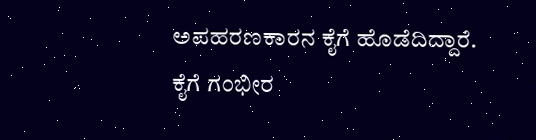ಅಪಹರಣಕಾರನ ಕೈಗೆ ಹೊಡೆದಿದ್ದಾರೆ. ಕೈಗೆ ಗಂಭೀರ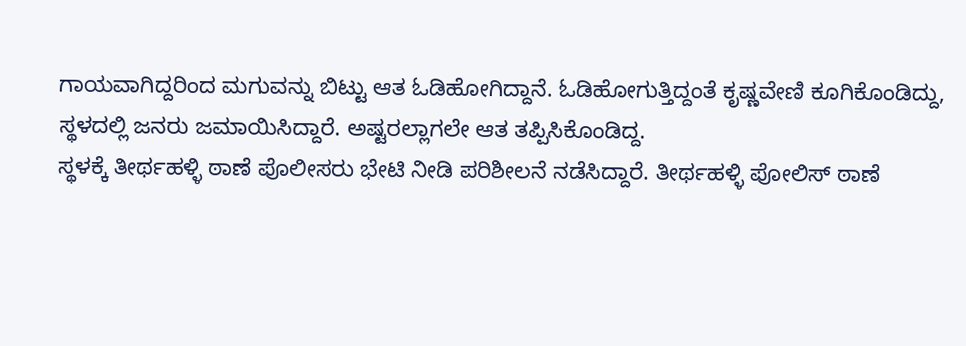ಗಾಯವಾಗಿದ್ದರಿಂದ ಮಗುವನ್ನು ಬಿಟ್ಟು ಆತ ಓಡಿಹೋಗಿದ್ದಾನೆ. ಓಡಿಹೋಗುತ್ತಿದ್ದಂತೆ ಕೃಷ್ಣವೇಣಿ ಕೂಗಿಕೊಂಡಿದ್ದು, ಸ್ಥಳದಲ್ಲಿ ಜನರು ಜಮಾಯಿಸಿದ್ದಾರೆ. ಅಷ್ಟರಲ್ಲಾಗಲೇ ಆತ ತಪ್ಪಿಸಿಕೊಂಡಿದ್ದ.
ಸ್ಥಳಕ್ಕೆ ತೀರ್ಥಹಳ್ಳಿ ಠಾಣೆ ಪೊಲೀಸರು ಭೇಟಿ ನೀಡಿ ಪರಿಶೀಲನೆ ನಡೆಸಿದ್ದಾರೆ. ತೀರ್ಥಹಳ್ಳಿ ಪೋಲಿಸ್ ಠಾಣೆ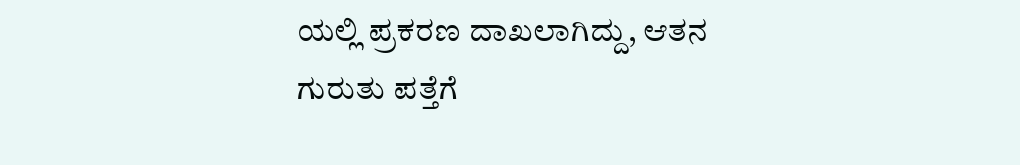ಯಲ್ಲಿ ಪ್ರಕರಣ ದಾಖಲಾಗಿದ್ದು, ಆತನ ಗುರುತು ಪತ್ತೆಗೆ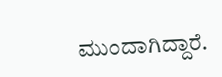ಮುಂದಾಗಿದ್ದಾರೆ.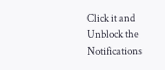Click it and Unblock the Notifications